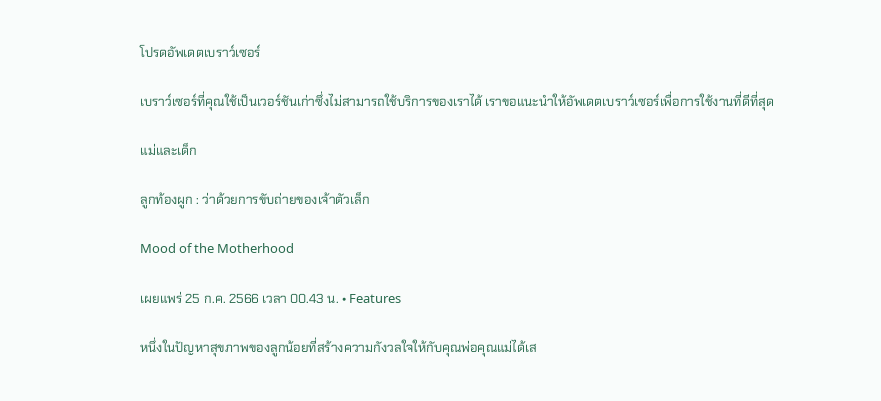โปรดอัพเดตเบราว์เซอร์

เบราว์เซอร์ที่คุณใช้เป็นเวอร์ชันเก่าซึ่งไม่สามารถใช้บริการของเราได้ เราขอแนะนำให้อัพเดตเบราว์เซอร์เพื่อการใช้งานที่ดีที่สุด

แม่และเด็ก

ลูกท้องผูก : ว่าด้วยการขับถ่ายของเจ้าตัวเล็ก

Mood of the Motherhood

เผยแพร่ 25 ก.ค. 2566 เวลา 00.43 น. • Features

หนึ่งในปัญหาสุขภาพของลูกน้อยที่สร้างความกังวลใจให้กับคุณพ่อคุณแม่ได้เส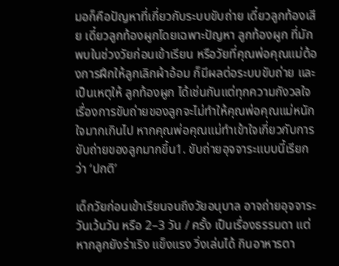มอก็คือปัญหาที่เกี่ยวกับระบบขับถ่าย เดี๋ยวลูกท้องเสีย เดี๋ยวลูกท้องผูกโดยเฉพาะปัญหา ลูกท้องผูก ที่มักพบในช่วงวัยก่อนเข้าเรียน หรือวัยที่คุณพ่อคุณแม่ต้องการฝึกให้ลูกเลิกผ้าอ้อม ก็มีผลต่อระบบขับถ่าย และเป็นเหตุให้ ลูกท้องผูก ได้เช่นกันแต่ทุกความกังวลใจเรื่องการขับถ่ายของลูกจะไม่ทำให้คุณพ่อคุณแม่หนักใจมากเกินไป หากคุณพ่อคุณแม่ทำเข้าใจเกี่ยวกับการขับถ่ายของลูกมากขึ้น1. ขับถ่ายอุจจาระแบบนี้เรียกว่า ‘ปกติ’

เด็กวัยก่อนเข้าเรียนจนถึงวัยอนุบาล อาจถ่ายอุจจาระวันเว้นวัน หรือ 2–3 วัน / ครั้ง เป็นเรื่องธรรมดา แต่หากลูกยังร่าเริง แข็งแรง วิ่งเล่นได้ กินอาหารตา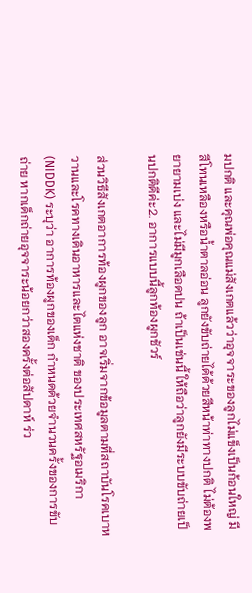มปกติ และคุณพ่อคุณแม่สังเกตแล้วว่าอุจจาระของลูกไม่แข็งเป็นก้อนใหญ่ มีสีโทนเหลืองหรือน้ำตาลอ่อน ลูกยังขับถ่ายได้ด้วยสีหน้าท่าทางปกติ ไม่ต้องพยายามเบ่ง และไม่มีมูกเลือดปน ถ้าเป็นเช่นนี้ ให้ถือว่าลูกยังมีระบบขับถ่ายเป็นปกติดีค่ะ2. อาการแบบนี้ลูกท้องผูกชัวร์

ส่วนวิธีสังเกตอาการท้องผูกของลูก อาจเริ่มจากข้อมูลตามที่สถาบันโรคเบาหวานและโรคทางเดินอาหารและไตแห่งชาติ ของประเทศสหรัฐอเมริกา (NIDDK) ระบุว่า อาการท้องผูกของเด็ก กำหนดด้วยจำนวนครั้งของการขับถ่าย หากเด็กถ่ายอุจจาระน้อยกว่าสองครั้งต่อสัปดาห์ ร่ว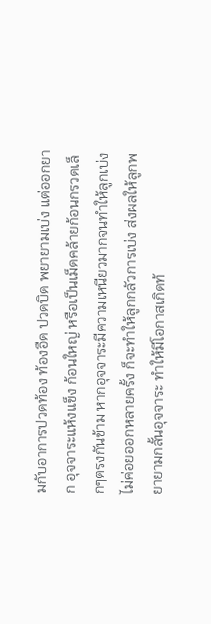มกับอาการปวดท้อง ท้องอืด ปวดบิด พยายามเบ่ง แต่ออกยาก อุจจาระแห้งแข็ง ก้อนใหญ่ หรือเป็นเม็ดคล้ายก้อนกรวดเล็กๆตรงกันข้าม หากอุจจาระมีความเหนียวมากจนทำให้ลูกเบ่งไม่ค่อยออกหลายครั้ง ก็จะทำให้ลูกกลัวการเบ่ง ส่งผลให้ลูกพยายามกลั้นอุจจาระ ทำให้มีโอกาสเกิดท้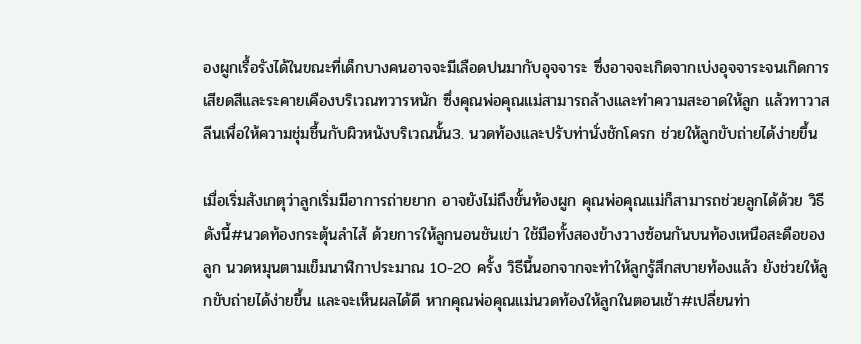องผูกเรื้อรังได้ในขณะที่เด็กบางคนอาจจะมีเลือดปนมากับอุจจาระ ซึ่งอาจจะเกิดจากเบ่งอุจจาระจนเกิดการเสียดสีและระคายเคืองบริเวณทวารหนัก ซึ่งคุณพ่อคุณแม่สามารถล้างและทำความสะอาดให้ลูก แล้วทาวาสลีนเพื่อให้ความชุ่มชื้นกับผิวหนังบริเวณนั้น3. นวดท้องและปรับท่านั่งชักโครก ช่วยให้ลูกขับถ่ายได้ง่ายขึ้น

เมื่อเริ่มสังเกตุว่าลูกเริ่มมีอาการถ่ายยาก อาจยังไม่ถึงขั้นท้องผูก คุณพ่อคุณแม่ก็สามารถช่วยลูกได้ด้วย วิธีดังนี้#นวดท้องกระตุ้นลำไส้ ด้วยการให้ลูกนอนชันเข่า ใช้มือทั้งสองข้างวางซ้อนกันบนท้องเหนือสะดือของลูก นวดหมุนตามเข็มนาฬิกาประมาณ 10-20 ครั้ง วิธีนี้นอกจากจะทำให้ลูกรู้สึกสบายท้องแล้ว ยังช่วยให้ลูกขับถ่ายได้ง่ายขึ้น และจะเห็นผลได้ดี หากคุณพ่อคุณแม่นวดท้องให้ลูกในตอนเช้า#เปลี่ยนท่า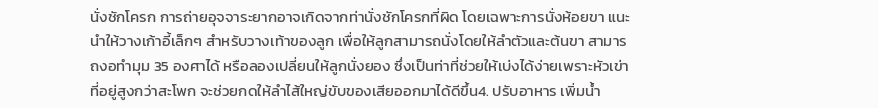นั่งชักโครก การถ่ายอุจจาระยากอาจเกิดจากท่านั่งชักโครกที่ผิด โดยเฉพาะการนั่งห้อยขา แนะนำให้วางเก้าอี้เล็กๆ สำหรับวางเท้าของลูก เพื่อให้ลูกสามารถนั่งโดยให้ลำตัวและต้นขา สามารถงอทำมุม 35 องศาได้ หรือลองเปลี่ยนให้ลูกนั่งยอง ซึ่งเป็นท่าที่ช่วยให้เบ่งได้ง่ายเพราะหัวเข่าที่อยู่สูงกว่าสะโพก จะช่วยกดให้ลำไส้ใหญ่ขับของเสียออกมาได้ดีขึ้น4. ปรับอาหาร เพิ่มน้ำ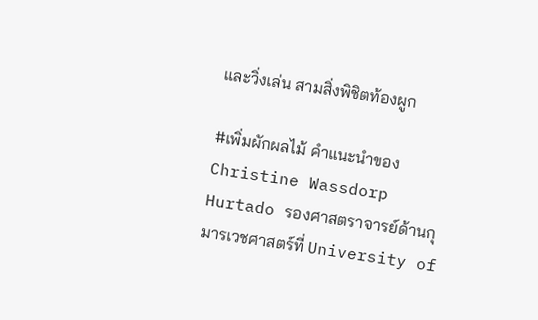และวิ่งเล่น สามสิ่งพิชิตท้องผูก

#เพิ่มผักผลไม้ คำแนะนำของ Christine Wassdorp Hurtado รองศาสตราจารย์ด้านกุมารเวชศาสตร์ที่ University of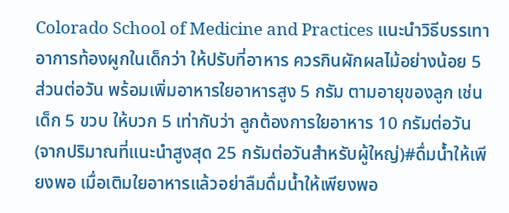Colorado School of Medicine and Practices แนะนำวิธีบรรเทาอาการท้องผูกในเด็กว่า ให้ปรับที่อาหาร ควรกินผักผลไม้อย่างน้อย 5 ส่วนต่อวัน พร้อมเพิ่มอาหารใยอาหารสูง 5 กรัม ตามอายุของลูก เช่น เด็ก 5 ขวบ ให้บวก 5 เท่ากับว่า ลูกต้องการใยอาหาร 10 กรัมต่อวัน (จากปริมาณที่แนะนำสูงสุด 25 กรัมต่อวันสำหรับผู้ใหญ่)#ดื่มน้ำให้เพียงพอ เมื่อเติมใยอาหารแล้วอย่าลืมดื่มน้ำให้เพียงพอ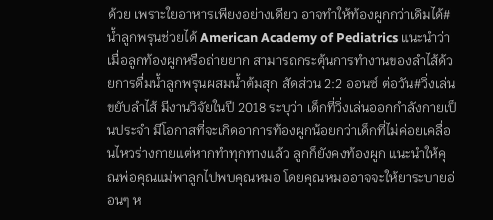ด้วย เพราะใยอาหารเพียงอย่างเดียว อาจทำให้ท้องผูกกว่าเดิมได้#น้ำลูกพรุนช่วยได้ American Academy of Pediatrics แนะนำว่า เมื่อลูกท้องผูกหรือถ่ายยาก สามารถกระตุ้นการทำงานของลำไส้ด้วยการดื่มน้ำลูกพรุนผสมน้ำต้มสุก สัดส่วน 2:2 ออนซ์ ต่อวัน#วิ่งเล่นขยับลำไส้ มีงานวิจัยในปี 2018 ระบุว่า เด็กที่วิ่งเล่นออกกำลังกายเป็นประจำ มีโอกาสที่จะเกิดอาการท้องผูกน้อยกว่าเด็กที่ไม่ค่อยเคลื่อนไหวร่างกายแต่หากทำทุกทางแล้ว ลูกก็ยังคงท้องผูก แนะนำให้คุณพ่อคุณแม่พาลูกไปพบคุณหมอ โดยคุณหมออาจจะให้ยาระบายอ่อนๆ ห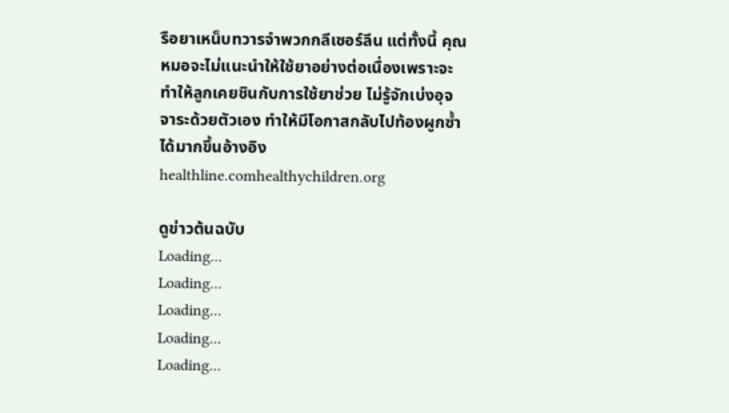รือยาเหน็บทวารจำพวกกลีเซอร์ลีน แต่ทั้งนี้ คุณหมอจะไม่แนะนำให้ใช้ยาอย่างต่อเนื่องเพราะจะทำให้ลูกเคยชินกับการใช้ยาช่วย ไม่รู้จักเบ่งอุจจาระด้วยตัวเอง ทำให้มีโอกาสกลับไปท้องผูกซ้ำได้มากขึ้นอ้างอิงhealthline.comhealthychildren.org

ดูข่าวต้นฉบับ
Loading...
Loading...
Loading...
Loading...
Loading...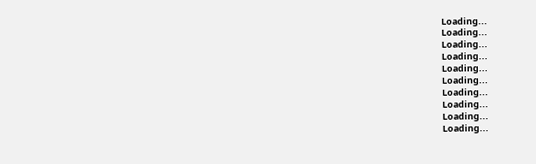Loading...
Loading...
Loading...
Loading...
Loading...
Loading...
Loading...
Loading...
Loading...
Loading...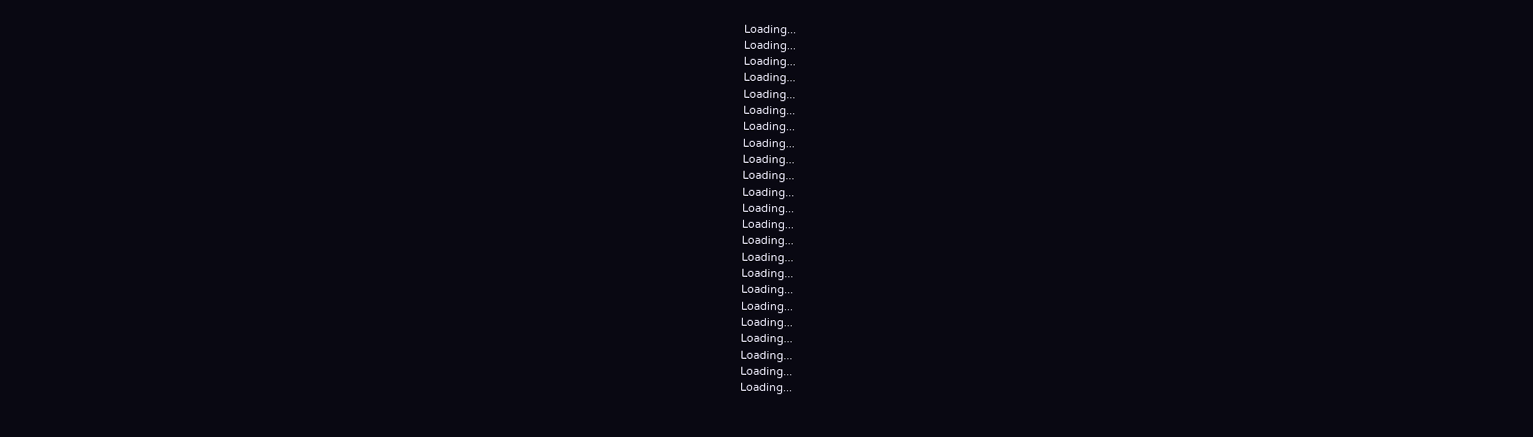Loading...
Loading...
Loading...
Loading...
Loading...
Loading...
Loading...
Loading...
Loading...
Loading...
Loading...
Loading...
Loading...
Loading...
Loading...
Loading...
Loading...
Loading...
Loading...
Loading...
Loading...
Loading...
Loading...